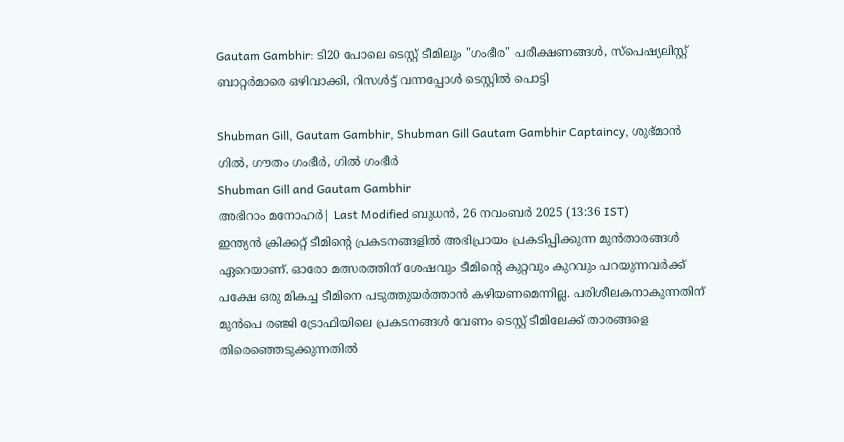Gautam Gambhir: ടി20 പോലെ ടെസ്റ്റ് ടീമിലും "ഗംഭീര" പരീക്ഷണങ്ങൾ, സ്പെഷ്യലിസ്റ്റ് ബാറ്റർമാരെ ഒഴിവാക്കി, റിസൾട്ട് വന്നപ്പോൾ ടെസ്റ്റിൽ പൊട്ടി

Shubman Gill, Gautam Gambhir, Shubman Gill Gautam Gambhir Captaincy, ശുഭ്മാന്‍ ഗില്‍, ഗൗതം ഗംഭീര്‍, ഗില്‍ ഗംഭീര്‍
Shubman Gill and Gautam Gambhir
അഭിറാം മനോഹർ| Last Modified ബുധന്‍, 26 നവം‌ബര്‍ 2025 (13:36 IST)
ഇന്ത്യന്‍ ക്രിക്കറ്റ് ടീമിന്റെ പ്രകടനങ്ങളില്‍ അഭിപ്രായം പ്രകടിപ്പിക്കുന്ന മുന്‍താരങ്ങള്‍ ഏറെയാണ്. ഓരോ മത്സരത്തിന് ശേഷവും ടീമിന്റെ കുറ്റവും കുറവും പറയുന്നവര്‍ക്ക് പക്ഷേ ഒരു മികച്ച ടീമിനെ പടുത്തുയര്‍ത്താന്‍ കഴിയണമെന്നില്ല. പരിശീലകനാകുന്നതിന് മുന്‍പെ രഞ്ജി ട്രോഫിയിലെ പ്രകടനങ്ങള്‍ വേണം ടെസ്റ്റ് ടീമിലേക്ക് താരങ്ങളെ തിരെഞ്ഞെടുക്കുന്നതില്‍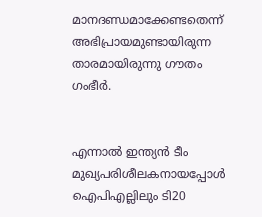മാനദണ്ഡമാക്കേണ്ടതെന്ന് അഭിപ്രായമുണ്ടായിരുന്ന താരമായിരുന്നു ഗൗതം ഗംഭീര്‍.


എന്നാല്‍ ഇന്ത്യന്‍ ടീം മുഖ്യപരിശീലകനായപ്പോള്‍
ഐപിഎല്ലിലും ടി20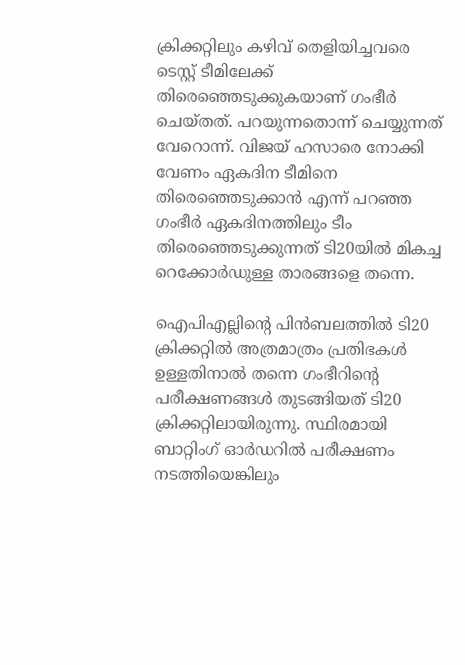ക്രിക്കറ്റിലും കഴിവ് തെളിയിച്ചവരെ ടെസ്റ്റ് ടീമിലേക്ക് തിരെഞ്ഞെടുക്കുകയാണ് ഗംഭീര്‍ ചെയ്തത്. പറയുന്നതൊന്ന് ചെയ്യുന്നത് വേറൊന്ന്. വിജയ് ഹസാരെ നോക്കി വേണം ഏകദിന ടീമിനെ തിരെഞ്ഞെടുക്കാന്‍ എന്ന് പറഞ്ഞ ഗംഭീര്‍ ഏകദിനത്തിലും ടീം തിരെഞ്ഞെടുക്കുന്നത് ടി20യില്‍ മികച്ച റെക്കോര്‍ഡുള്ള താരങ്ങളെ തന്നെ.

ഐപിഎല്ലിന്റെ പിന്‍ബലത്തില്‍ ടി20 ക്രിക്കറ്റില്‍ അത്രമാത്രം പ്രതിഭകള്‍ ഉള്ളതിനാല്‍ തന്നെ ഗംഭീറിന്റെ പരീക്ഷണങ്ങള്‍ തുടങ്ങിയത് ടി20 ക്രിക്കറ്റിലായിരുന്നു. സ്ഥിരമായി ബാറ്റിംഗ് ഓര്‍ഡറില്‍ പരീക്ഷണം നടത്തിയെങ്കിലും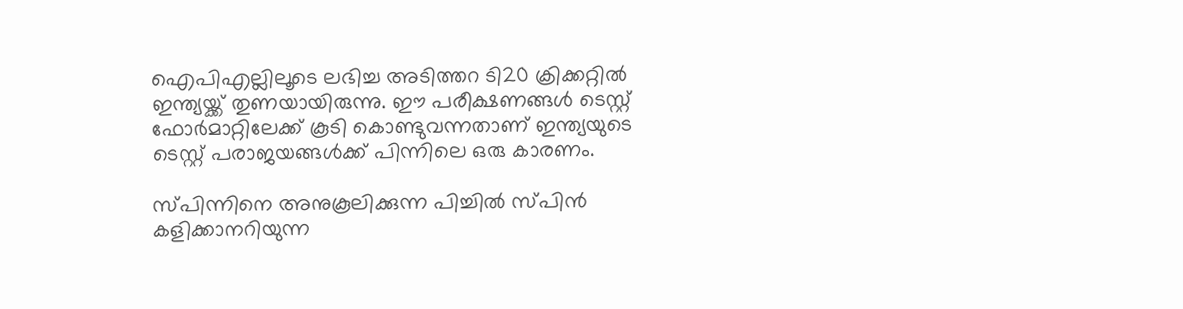ഐപിഎല്ലിലൂടെ ലഭിച്ച അടിത്തറ ടി20 ക്രിക്കറ്റില്‍ ഇന്ത്യയ്ക്ക് തുണയായിരുന്നു. ഈ പരീക്ഷണങ്ങള്‍ ടെസ്റ്റ് ഫോര്‍മാറ്റിലേക്ക് കൂടി കൊണ്ടുവന്നതാണ് ഇന്ത്യയുടെ ടെസ്റ്റ് പരാജയങ്ങള്‍ക്ക് പിന്നിലെ ഒരു കാരണം.

സ്പിന്നിനെ അനുകൂലിക്കുന്ന പിച്ചില്‍ സ്പിന്‍ കളിക്കാനറിയുന്ന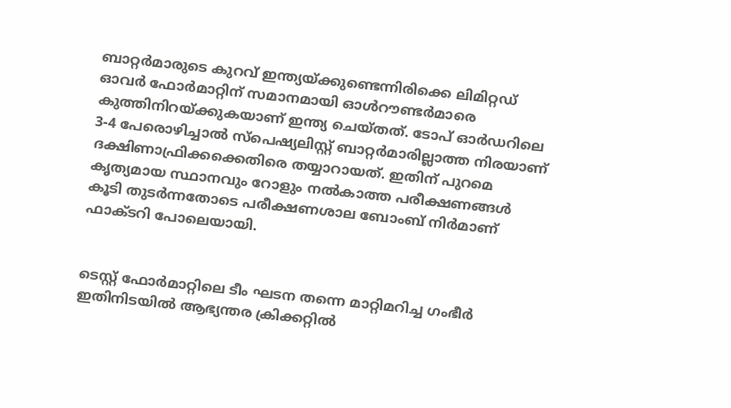ബാറ്റര്‍മാരുടെ കുറവ് ഇന്ത്യയ്ക്കുണ്ടെന്നിരിക്കെ ലിമിറ്റഡ് ഓവര്‍ ഫോര്‍മാറ്റിന് സമാനമായി ഓള്‍റൗണ്ടര്‍മാരെ കുത്തിനിറയ്ക്കുകയാണ് ഇന്ത്യ ചെയ്തത്. ടോപ് ഓര്‍ഡറിലെ 3-4 പേരൊഴിച്ചാല്‍ സ്‌പെഷ്യലിസ്റ്റ് ബാറ്റര്‍മാരില്ലാത്ത നിരയാണ് ദക്ഷിണാഫ്രിക്കക്കെതിരെ തയ്യാറായത്. ഇതിന് പുറമെ കൃത്യമായ സ്ഥാനവും റോളും നല്‍കാത്ത പരീക്ഷണങ്ങള്‍ കൂടി തുടര്‍ന്നതോടെ പരീക്ഷണശാല ബോംബ് നിര്‍മാണ് ഫാക്ടറി പോലെയായി.


ടെസ്റ്റ് ഫോര്‍മാറ്റിലെ ടീം ഘടന തന്നെ മാറ്റിമറിച്ച ഗംഭീര്‍ ഇതിനിടയില്‍ ആഭ്യന്തര ക്രിക്കറ്റില്‍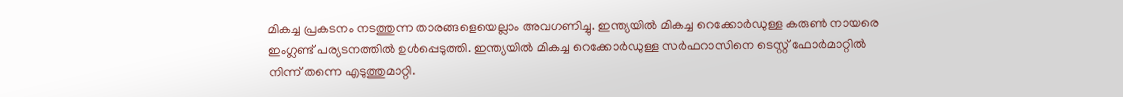മികച്ച പ്രകടനം നടത്തുന്ന താരങ്ങളെയെല്ലാം അവഗണിച്ചു. ഇന്ത്യയില്‍ മികച്ച റെക്കോര്‍ഡുള്ള കരുണ്‍ നായരെ ഇംഗ്ലണ്ട് പര്യടനത്തില്‍ ഉള്‍പ്പെടുത്തി. ഇന്ത്യയില്‍ മികച്ച റെക്കോര്‍ഡുള്ള സര്‍ഫറാസിനെ ടെസ്റ്റ് ഫോര്‍മാറ്റില്‍ നിന്ന് തന്നെ എടുത്തുമാറ്റി.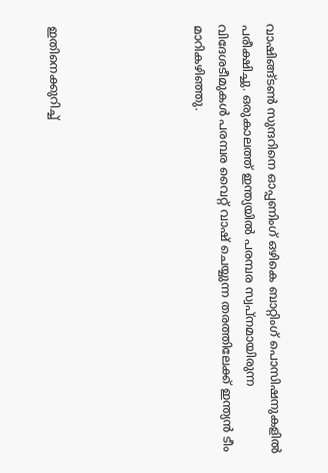വാഷിങ്ങ്ടണ്‍ സുന്ദറിനെ ഓപ്പണിംഗ് ഒഴികെ ബാറ്റിംഗ് പൊസിഷനുകളില്‍ പരീക്ഷിച്ചു. ഒരുകാലത്ത് ഇന്ത്യയില്‍ പരമ്പര സ്വപ്നമായിരുന്ന വിദേശടീമുകള്‍ പരമ്പര വൈറ്റ് വാഷ് ചെയ്യുന്ന തരത്തിലേക്ക് ഇന്ത്യന്‍ ടീം മാറികഴിഞ്ഞു.





ഇതിനെക്കുറിച്ച്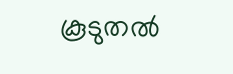കൂടുതല്‍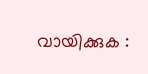വായിക്കുക :